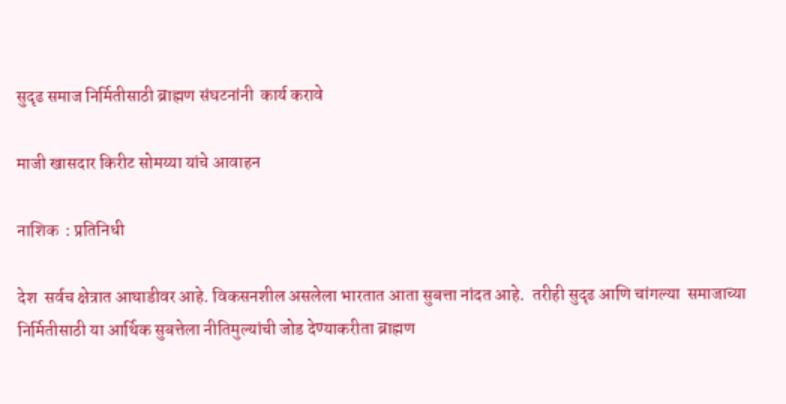सुदृढ समाज निर्मितीसाठी ब्राह्मण संघटनांनी  कार्य करावे

माजी खासदार किरीट सोमय्या यांचे आवाहन

नाशिक  : प्रतिनिधी

देश  सर्वच क्षेत्रात आघाडीवर आहे. विकसनशील असलेला भारतात आता सुबत्ता नांदत आहे.  तरीही सुदृढ आणि चांगल्या  समाजाच्या निर्मितीसाठी या आर्थिक सुबत्तेला नीतिमुल्यांची जोड देण्याकरीता ब्राह्मण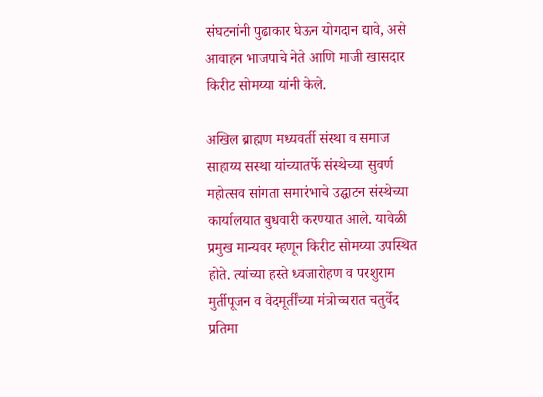संघटनांनी पुढाकार घेऊन योगदान द्यावे, असे आवाहन भाजपाचे नेते आणि माजी खासदार किरीट सोमय्या यांनी केले.

अखिल ब्राह्मण मध्यवर्ती संस्था व समाज साहाय्य सस्था यांच्यातर्फे संस्थेच्या सुवर्ण महोत्सव सांगता समारंभाचे उद्घाटन संस्थेच्या कार्यालयात बुधवारी करण्यात आले. यावेळी  प्रमुख मान्यवर म्हणून किरीट सोमय्या उपस्थित होते. त्यांच्या हस्ते ध्वजारोहण व परशुराम मुर्तीपूजन व वेदमूर्तींच्या मंत्रोच्चरात चतुर्वेद प्रतिमा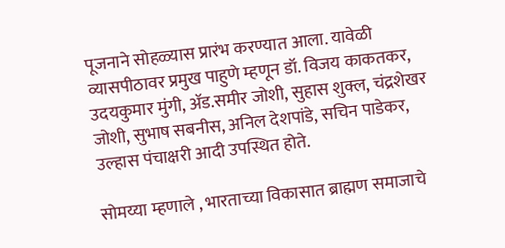पूजनाने सोहळ्यास प्रारंभ करण्यात आला. यावेळी व्यासपीठावर प्रमुख पाहुणे म्हणून डॉ. विजय काकतकर, उदयकुमार मुंगी, ॲड.समीर जोशी, सुहास शुक्ल, चंद्रशेखर जोशी, सुभाष सबनीस, अनिल देशपांडे, सचिन पाडेकर, उल्हास पंचाक्षरी आदी उपस्थित होते.

सोमय्या म्हणाले , भारताच्या विकासात ब्राह्मण समाजाचे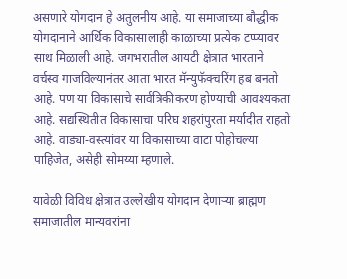असणारे योगदान हे अतुलनीय आहे. या समाजाच्या बौद्धीक योगदानाने आर्थिक विकासालाही काळाच्या प्रत्येक टप्प्यावर साथ मिळाली आहे. जगभरातील आयटी क्षेत्रात भारताने वर्चस्व गाजविल्यानंतर आता भारत मॅन्युफॅक्चरिंग हब बनतो आहे. पण या विकासाचे सार्वत्रिकीकरण होण्याची आवश्यकता आहे. सद्यस्थितीत विकासाचा परिघ शहरांपुरता मर्यादीत राहतो आहे. वाड्या-वस्त्यांवर या विकासाच्या वाटा पोहोचल्या पाहिजेत, असेही सोमय्या म्हणाले.

यावेळी विविध क्षेत्रात उल्लेखीय योगदान देणाऱ्या ब्राह्मण समाजातील मान्यवरांना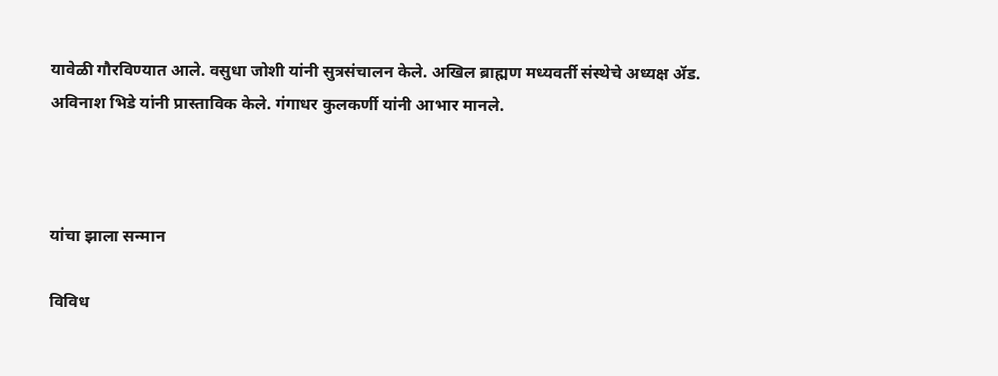यावेळी गौरविण्यात आले. वसुधा जोशी यांनी सुत्रसंचालन केले. अखिल ब्राह्मण मध्यवर्ती संस्थेचे अध्यक्ष ॲड. अविनाश भिडे यांनी प्रास्ताविक केले. गंगाधर कुलकर्णी यांनी आभार मानले.



यांचा झाला सन्मान

विविध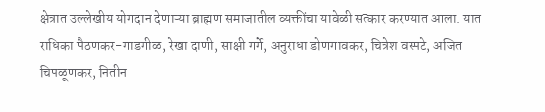क्षेत्रात उल्लेखीय योगदान देणाऱ्या ब्राह्मण समाजातील व्यक्तींचा यावेळी सत्कार करण्यात आला. यात राधिका पैठणकर-गाडगीळ, रेखा दाणी, साक्षी गर्गे, अनुराधा डोणगावकर, चित्रेश वस्पटे, अजित चिपळूणकर, नितीन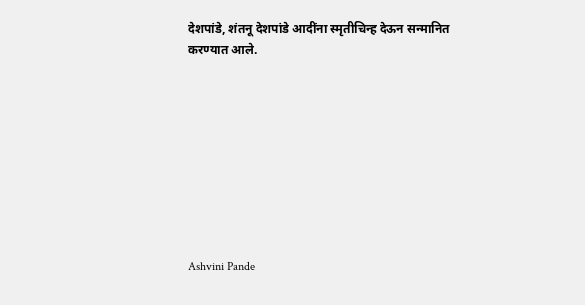देशपांडे, शंतनू देशपांडे आदींना स्मृतीचिन्ह देऊन सन्मानित करण्यात आले.









Ashvini Pande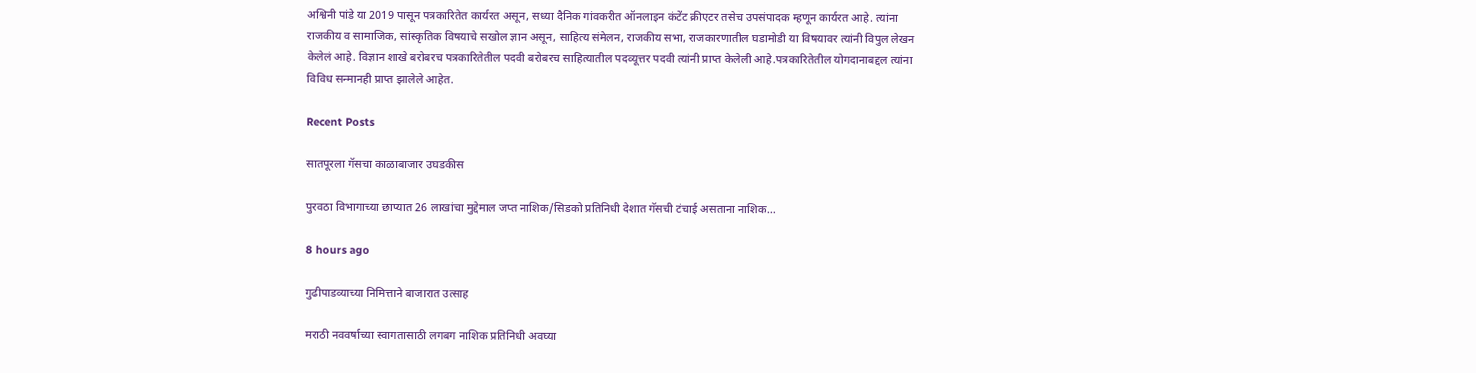अश्विनी पांडे या 2019 पासून पत्रकारितेत कार्यरत असून, सध्या दैनिक गांवकरीत ऑनलाइन कंटेंट क्रीएटर तसेच उपसंपादक म्हणून कार्यरत आहे. त्यांना राजकीय व सामाजिक, सांस्कृतिक विषयाचे सखोल ज्ञान असून, साहित्य संमेलन, राजकीय सभा, राजकारणातील घडामोडी या विषयावर त्यांनी विपुल लेखन केलेलं आहे. विज्ञान शाखे बरोबरच पत्रकारितेतील पदवी बरोबरच साहित्यातील पदव्यूत्तर पदवी त्यांनी प्राप्त केलेली आहे.पत्रकारितेतील योगदानाबद्दल त्यांना विविध सन्मानही प्राप्त झालेले आहेत.

Recent Posts

सातपूरला गॅसचा काळाबाजार उघडकीस

पुरवठा विभागाच्या छाप्यात 26 लाखांचा मुद्देमाल जप्त नाशिक/सिडको प्रतिनिधी देशात गॅसची टंचाई असताना नाशिक…

8 hours ago

गुढीपाडव्याच्या निमित्ताने बाजारात उत्साह

मराठी नववर्षाच्या स्वागतासाठी लगबग नाशिक प्रतिनिधी अवघ्या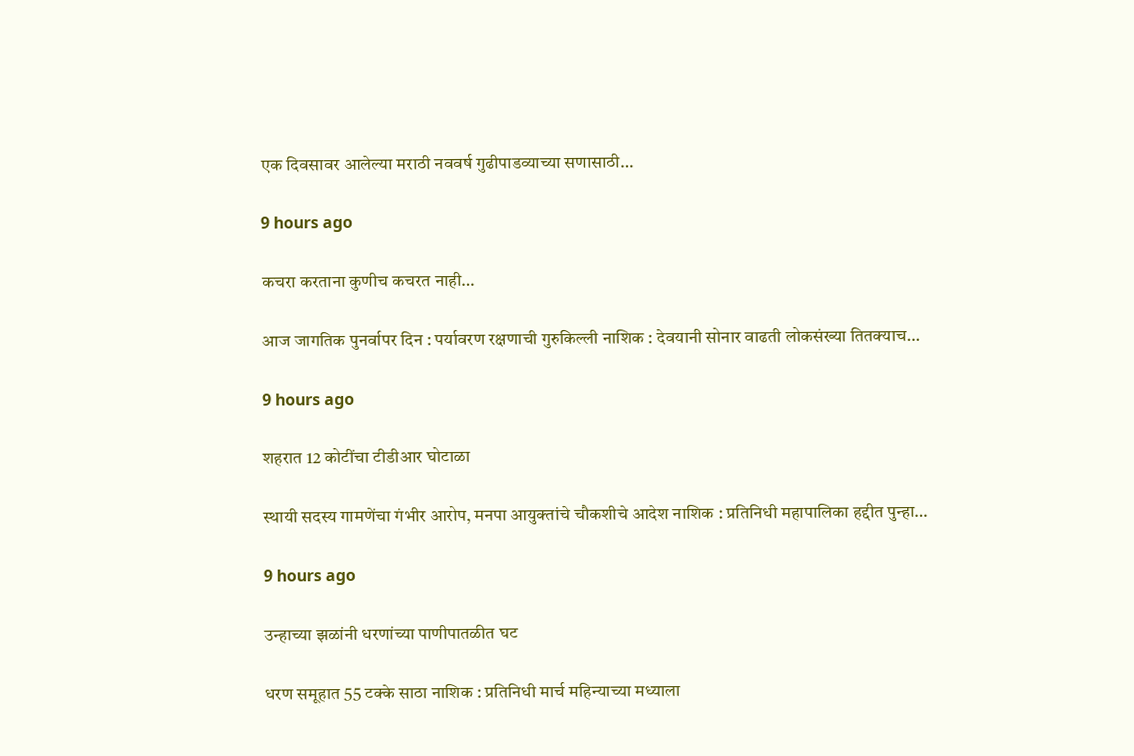एक दिवसावर आलेल्या मराठी नववर्ष गुढीपाडव्याच्या सणासाठी…

9 hours ago

कचरा करताना कुणीच कचरत नाही…

आज जागतिक पुनर्वापर दिन : पर्यावरण रक्षणाची गुरुकिल्ली नाशिक : देवयानी सोनार वाढती लोकसंख्या तितक्याच…

9 hours ago

शहरात 12 कोटींचा टीडीआर घोटाळा

स्थायी सदस्य गामणेंचा गंभीर आरोप, मनपा आयुक्तांचे चौकशीचे आदेश नाशिक : प्रतिनिधी महापालिका हद्दीत पुन्हा…

9 hours ago

उन्हाच्या झळांनी धरणांच्या पाणीपातळीत घट

धरण समूहात 55 टक्के साठा नाशिक : प्रतिनिधी मार्च महिन्याच्या मध्याला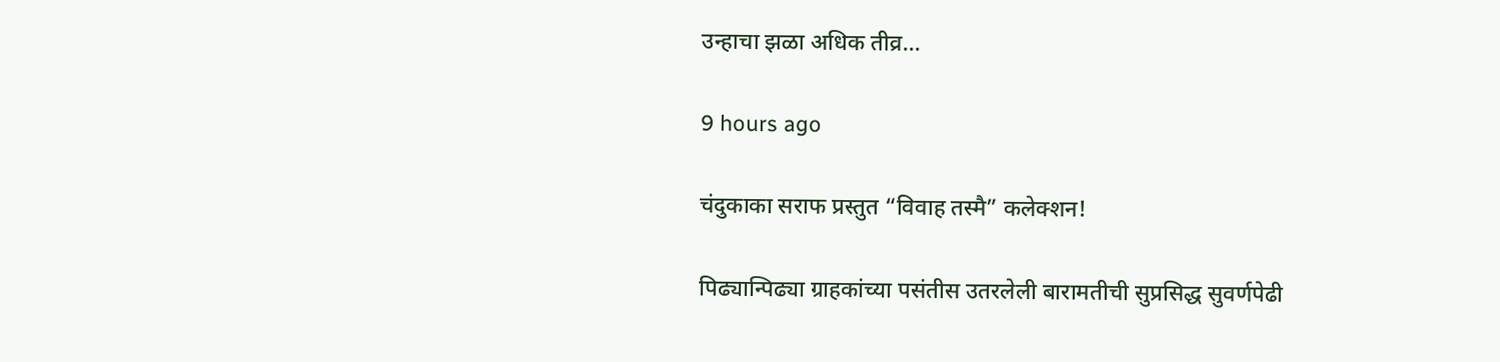उन्हाचा झळा अधिक तीव्र…

9 hours ago

चंदुकाका सराफ प्रस्तुत “विवाह तस्मै” कलेक्शन!

पिढ्यान्पिढ्या ग्राहकांच्या पसंतीस उतरलेली बारामतीची सुप्रसिद्ध सुवर्णपेढी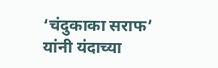‘चंदुकाका सराफ’ यांनी यंदाच्या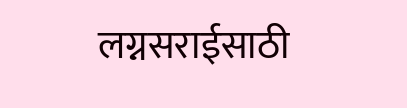लग्नसराईसाठी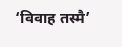‘विवाह तस्मै’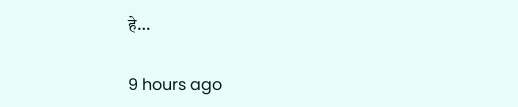हे…

9 hours ago